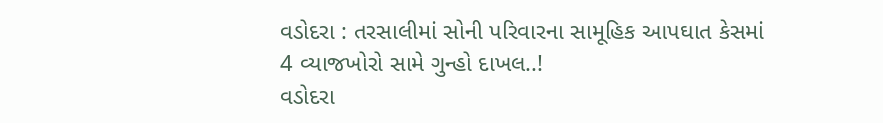વડોદરા : તરસાલીમાં સોની પરિવારના સામૂહિક આપઘાત કેસમાં 4 વ્યાજખોરો સામે ગુન્હો દાખલ..!
વડોદરા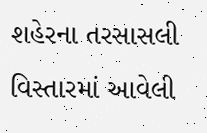શહેરના તરસાસલી વિસ્તારમાં આવેલી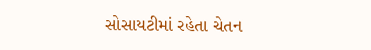સોસાયટીમાં રહેતા ચેતન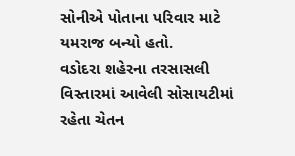સોનીએ પોતાના પરિવાર માટે યમરાજ બન્યો હતો.
વડોદરા શહેરના તરસાસલી વિસ્તારમાં આવેલી સોસાયટીમાં રહેતા ચેતન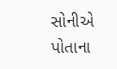સોનીએ પોતાના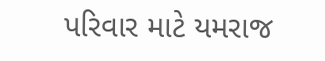પરિવાર માટે યમરાજ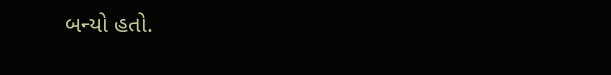બન્યો હતો.